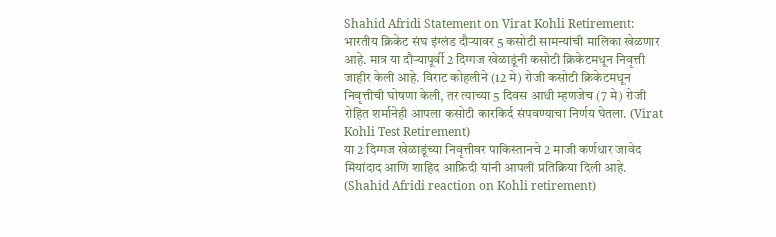Shahid Afridi Statement on Virat Kohli Retirement: भारतीय क्रिकेट संघ इंग्लंड दौऱ्यावर 5 कसोटी सामन्यांची मालिका खेळणार आहे. मात्र या दौऱ्यापूर्वी 2 दिग्गज खेळाडूंनी कसोटी क्रिकेटमधून निवृत्ती जाहीर केली आहे. विराट कोहलीने (12 मे) रोजी कसोटी क्रिकेटमधून निवृत्तीची घोषणा केली, तर त्याच्या 5 दिवस आधी म्हणजेच (7 मे) रोजी रोहित शर्मानेही आपला कसोटी कारकिर्द संपवण्याचा निर्णय घेतला. (Virat Kohli Test Retirement)
या 2 दिग्गज खेळाडूंच्या निवृत्तीवर पाकिस्तानचे 2 माजी कर्णधार जावेद मियांदाद आणि शाहिद आफ्रिदी यांनी आपली प्रतिक्रिया दिली आहे. (Shahid Afridi reaction on Kohli retirement)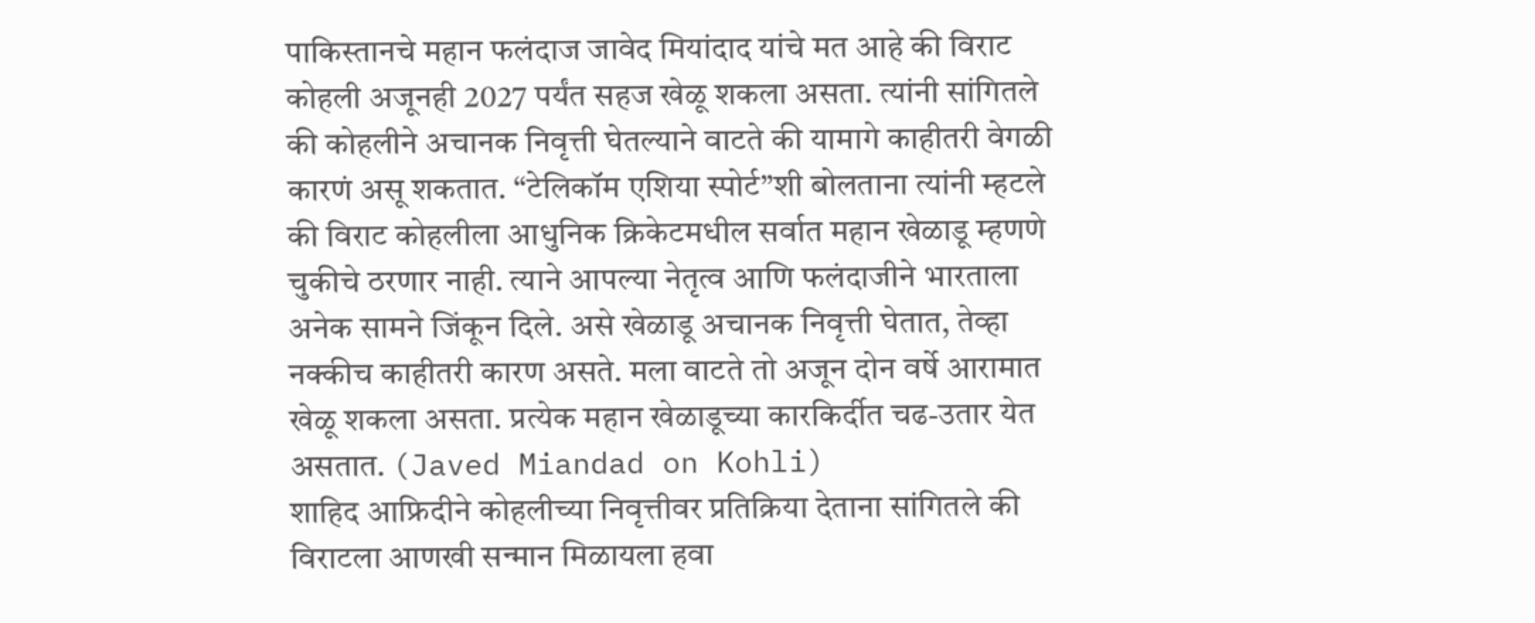पाकिस्तानचे महान फलंदाज जावेद मियांदाद यांचे मत आहे की विराट कोहली अजूनही 2027 पर्यंत सहज खेळू शकला असता. त्यांनी सांगितले की कोहलीने अचानक निवृत्ती घेतल्याने वाटते की यामागे काहीतरी वेगळी कारणं असू शकतात. “टेलिकॉम एशिया स्पोर्ट”शी बोलताना त्यांनी म्हटले की विराट कोहलीला आधुनिक क्रिकेटमधील सर्वात महान खेळाडू म्हणणे चुकीचे ठरणार नाही. त्याने आपल्या नेतृत्व आणि फलंदाजीने भारताला अनेक सामने जिंकून दिले. असे खेळाडू अचानक निवृत्ती घेतात, तेव्हा नक्कीच काहीतरी कारण असते. मला वाटते तो अजून दोन वर्षे आरामात खेळू शकला असता. प्रत्येक महान खेळाडूच्या कारकिर्दीत चढ-उतार येत असतात. (Javed Miandad on Kohli)
शाहिद आफ्रिदीने कोहलीच्या निवृत्तीवर प्रतिक्रिया देताना सांगितले की विराटला आणखी सन्मान मिळायला हवा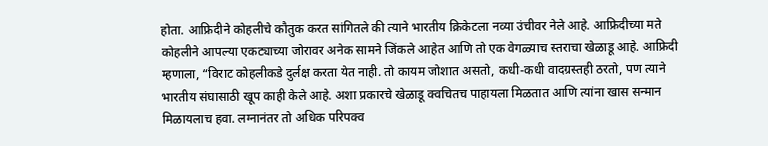होता. आफ्रिदीने कोहलीचे कौतुक करत सांगितले की त्याने भारतीय क्रिकेटला नव्या उंचीवर नेले आहे. आफ्रिदीच्या मते कोहलीने आपल्या एकट्याच्या जोरावर अनेक सामने जिंकले आहेत आणि तो एक वेगळ्याच स्तराचा खेळाडू आहे. आफ्रिदी म्हणाला, “विराट कोहलीकडे दुर्लक्ष करता येत नाही. तो कायम जोशात असतो, कधी-कधी वादग्रस्तही ठरतो, पण त्याने भारतीय संघासाठी खूप काही केले आहे. अशा प्रकारचे खेळाडू क्वचितच पाहायला मिळतात आणि त्यांना खास सन्मान मिळायलाच हवा. लग्नानंतर तो अधिक परिपक्व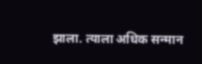झाला. त्याला अधिक सन्मान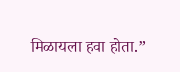मिळायला हवा होता.”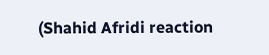(Shahid Afridi reaction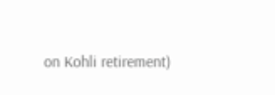on Kohli retirement)